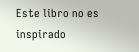Este libro no es inspirado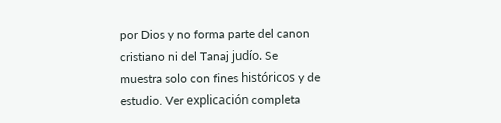por Dios y no forma parte del canon cristiano ni del Tanaj judío. Se muestra solo con fines históricos y de estudio. Ver explicación completa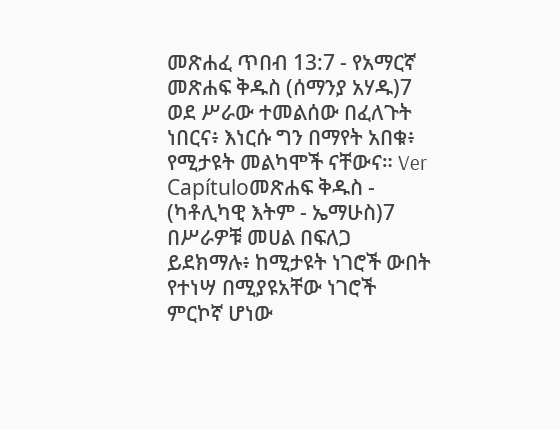መጽሐፈ ጥበብ 13:7 - የአማርኛ መጽሐፍ ቅዱስ (ሰማንያ አሃዱ)7 ወደ ሥራው ተመልሰው በፈለጉት ነበርና፥ እነርሱ ግን በማየት አበቁ፥ የሚታዩት መልካሞች ናቸውና። Ver Capítuloመጽሐፍ ቅዱስ - (ካቶሊካዊ እትም - ኤማሁስ)7 በሥራዎቹ መሀል በፍለጋ ይደክማሉ፥ ከሚታዩት ነገሮች ውበት የተነሣ በሚያዩአቸው ነገሮች ምርኮኛ ሆነው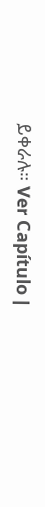ይቀራሉ። Ver Capítulo |